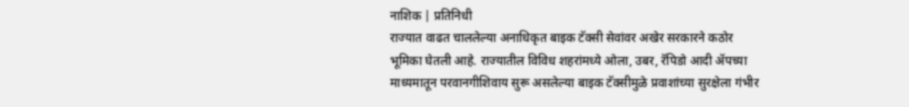नाशिक | प्रतिनिधी
राज्यात वाढत चाललेल्या अनाधिकृत बाइक टॅक्सी सेवांवर अखेर सरकारने कठोर भूमिका घेतली आहे. राज्यातील विविध शहरांमध्ये ओला, उबर, रॅपिडो आदी ॲपच्या माध्यमातून परवानगीशिवाय सुरू असलेल्या बाइक टॅक्सीमुळे प्रवाशांच्या सुरक्षेला गंभीर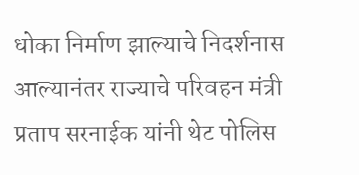धोका निर्माण झाल्याचे निदर्शनास आल्यानंतर राज्याचे परिवहन मंत्री प्रताप सरनाईक यांनी थेट पोलिस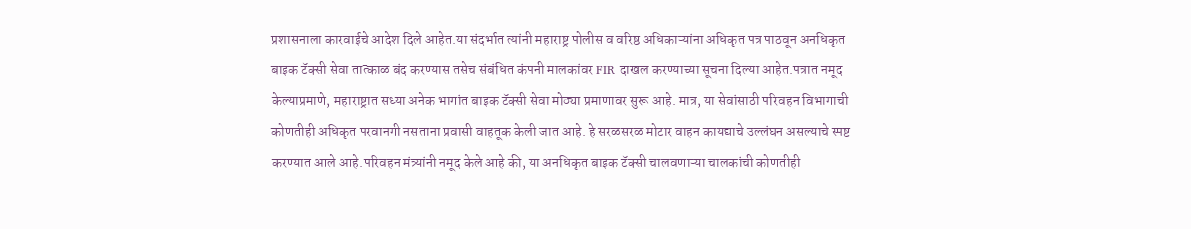प्रशासनाला कारवाईचे आदेश दिले आहेत.या संदर्भात त्यांनी महाराष्ट्र पोलीस व वरिष्ठ अधिकाऱ्यांना अधिकृत पत्र पाठवून अनधिकृत बाइक टॅक्सी सेवा तात्काळ बंद करण्यास तसेच संबंधित कंपनी मालकांवर FIR दाखल करण्याच्या सूचना दिल्या आहेत.पत्रात नमूद केल्याप्रमाणे, महाराष्ट्रात सध्या अनेक भागांत बाइक टॅक्सी सेवा मोठ्या प्रमाणावर सुरू आहे. मात्र, या सेवांसाठी परिवहन विभागाची कोणतीही अधिकृत परवानगी नसताना प्रवासी वाहतूक केली जात आहे. हे सरळसरळ मोटार वाहन कायद्याचे उल्लंघन असल्याचे स्पष्ट करण्यात आले आहे.परिवहन मंत्र्यांनी नमूद केले आहे की, या अनधिकृत बाइक टॅक्सी चालवणाऱ्या चालकांची कोणतीही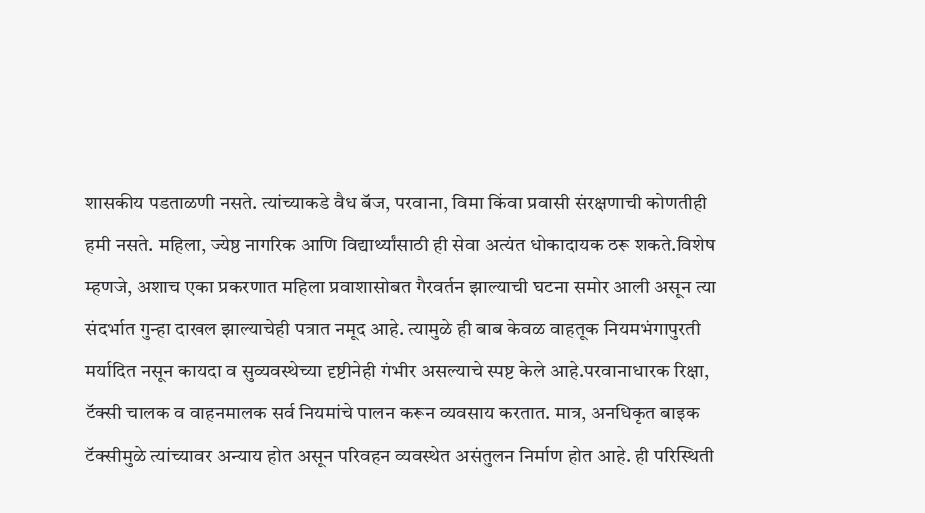शासकीय पडताळणी नसते. त्यांच्याकडे वैध बॅज, परवाना, विमा किंवा प्रवासी संरक्षणाची कोणतीही हमी नसते. महिला, ज्येष्ठ नागरिक आणि विद्यार्थ्यांसाठी ही सेवा अत्यंत धोकादायक ठरू शकते.विशेष म्हणजे, अशाच एका प्रकरणात महिला प्रवाशासोबत गैरवर्तन झाल्याची घटना समोर आली असून त्या संदर्भात गुन्हा दाखल झाल्याचेही पत्रात नमूद आहे. त्यामुळे ही बाब केवळ वाहतूक नियमभंगापुरती मर्यादित नसून कायदा व सुव्यवस्थेच्या दृष्टीनेही गंभीर असल्याचे स्पष्ट केले आहे.परवानाधारक रिक्षा, टॅक्सी चालक व वाहनमालक सर्व नियमांचे पालन करून व्यवसाय करतात. मात्र, अनधिकृत बाइक टॅक्सीमुळे त्यांच्यावर अन्याय होत असून परिवहन व्यवस्थेत असंतुलन निर्माण होत आहे. ही परिस्थिती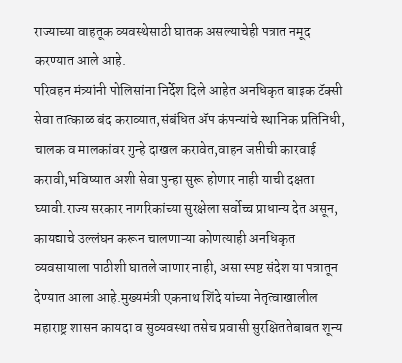राज्याच्या वाहतूक व्यवस्थेसाठी घातक असल्याचेही पत्रात नमूद करण्यात आले आहे.
परिवहन मंत्र्यांनी पोलिसांना निर्देश दिले आहेत अनधिकृत बाइक टॅक्सी सेवा तात्काळ बंद कराव्यात,संबंधित ॲप कंपन्यांचे स्थानिक प्रतिनिधी, चालक व मालकांवर गुन्हे दाखल करावेत,वाहन जप्तीची कारवाई करावी,भविष्यात अशी सेवा पुन्हा सुरू होणार नाही याची दक्षता घ्यावी.राज्य सरकार नागरिकांच्या सुरक्षेला सर्वोच्च प्राधान्य देत असून, कायद्याचे उल्लंघन करून चालणाऱ्या कोणत्याही अनधिकृत व्यवसायाला पाठीशी घातले जाणार नाही, असा स्पष्ट संदेश या पत्रातून देण्यात आला आहे.मुख्यमंत्री एकनाथ शिंदे यांच्या नेतृत्वाखालील महाराष्ट्र शासन कायदा व सुव्यवस्था तसेच प्रवासी सुरक्षिततेबाबत शून्य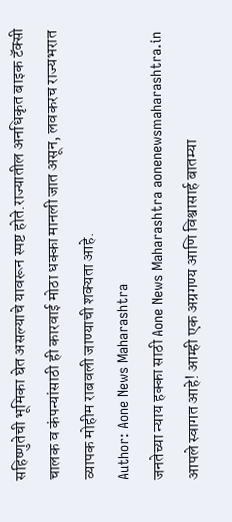सहिष्णुतेची भूमिका घेत असल्याचे यावरून स्पष्ट होते.राज्यातील अनधिकृत बाइक टॅक्सी चालक व कंपन्यांसाठी ही कारवाई मोठा धक्का मानली जात असून, लवकरच राज्यभरात व्यापक मोहीम राबवली जाण्याची शक्यता आहे.
Author: Aone News Maharashtra
जनतेच्या न्याय हक्का साठी Aone News Maharashtra aonenewsmaharashtra.in आपले स्वागत आहे! आम्ही एक अग्रगण्य आणि विश्वासार्ह बातम्या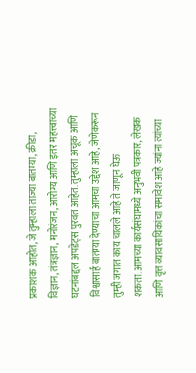प्रकाशक आहोत, जे तुम्हाला ताज्या बातम्या, क्रीडा, विज्ञान, तंत्रज्ञान, मनोरंजन, आरोग्य आणि इतर महत्त्वाच्या घटनांबद्दल अपडेट्स पुरवत आहेत. तुम्हाला अचूक आणि विश्वासार्ह बातम्या देण्याचा आमचा उद्देश आहे, जेणेकरून तुम्ही जगात काय चालले आहे ते जाणून घेऊ शकता.आमच्या कार्यसंघामध्ये अनुभवी पत्रकार, लेखक आणि वृत्त व्यावसायिकांचा समावेश आहे ज्यांना त्यांच्या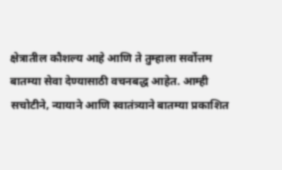क्षेत्रातील कौशल्य आहे आणि ते तुम्हाला सर्वोत्तम बातम्या सेवा देण्यासाठी वचनबद्ध आहेत. आम्ही सचोटीने, न्यायाने आणि स्वातंत्र्याने बातम्या प्रकाशित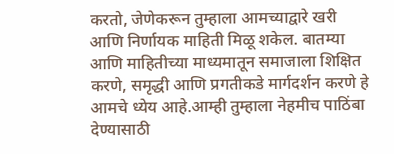करतो, जेणेकरून तुम्हाला आमच्याद्वारे खरी आणि निर्णायक माहिती मिळू शकेल. बातम्या आणि माहितीच्या माध्यमातून समाजाला शिक्षित करणे, समृद्धी आणि प्रगतीकडे मार्गदर्शन करणे हे आमचे ध्येय आहे.आम्ही तुम्हाला नेहमीच पाठिंबा देण्यासाठी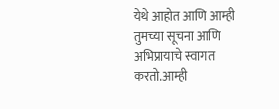येथे आहोत आणि आम्ही तुमच्या सूचना आणि अभिप्रायाचे स्वागत करतो.आम्ही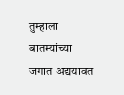तुम्हाला बातम्यांच्या जगात अद्ययावत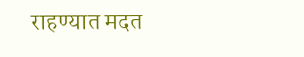राहण्यात मदत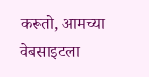करूतो, आमच्या वेबसाइटला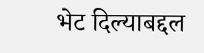भेट दिल्याबद्दल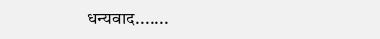धन्यवाद.......